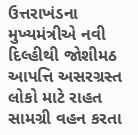ઉત્તરાખંડના મુખ્યમંત્રીએ નવી દિલ્હીથી જોશીમઠ આપત્તિ અસરગ્રસ્ત લોકો માટે રાહત સામગ્રી વહન કરતા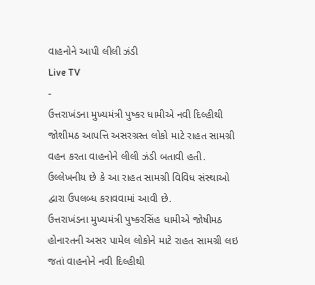વાહનોને આપી લીલી ઝંડી
Live TV
-
ઉત્તરાખંડના મુખ્યમંત્રી પુષ્કર ધામીએ નવી દિલ્હીથી જોશીમઠ આપત્તિ અસરગ્રસ્ત લોકો માટે રાહત સામગ્રી વહન કરતા વાહનોને લીલી ઝંડી બતાવી હતી. ઉલ્લેખનીય છે કે આ રાહત સામગ્રી વિવિધ સંસ્થાઓ દ્વારા ઉપલબ્ધ કરાવવામાં આવી છે.
ઉત્તરાખંડના મુખ્યમંત્રી પુષ્કરસિંહ ધામીએ જોષીમઠ હોનારતની અસર પામેલ લોકોને માટે રાહત સામગ્રી લઇ જતાં વાહનોને નવી દિલ્હીથી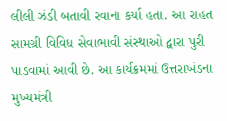લીલી ઝંડી બતાવી રવાના કર્યા હતા. આ રાહત સામગ્રી વિવિધ સેવાભાવી સંસ્થાઓ દ્વારા પુરી પાડવામાં આવી છે. આ કાર્યક્રમમાં ઉત્તરાખંડના મુખ્યમંત્રી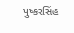પુષ્કરસિંહ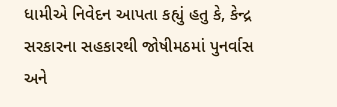ધામીએ નિવેદન આપતા કહ્યું હતુ કે, કેન્દ્ર સરકારના સહકારથી જોષીમઠમાં પુનર્વાસ અને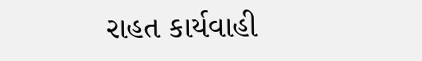રાહત કાર્યવાહી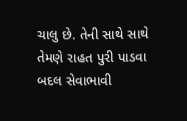ચાલુ છે. તેની સાથે સાથે તેમણે રાહત પુરી પાડવા બદલ સેવાભાવી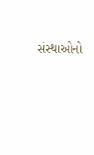સંસ્થાઓનો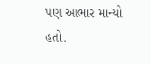પણ આભાર માન્યો હતો.